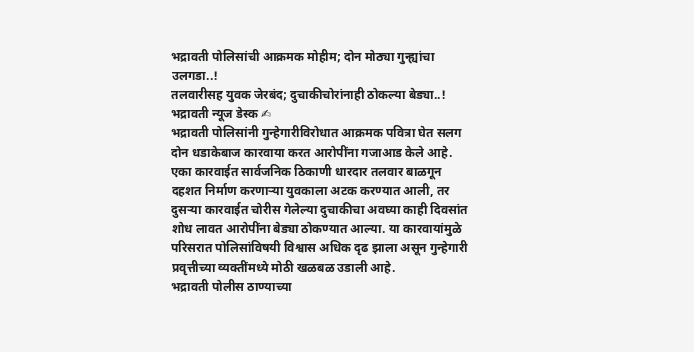भद्रावती पोलिसांची आक्रमक मोहीम; दोन मोठ्या गुन्ह्यांचा उलगडा..!
तलवारीसह युवक जेरबंद; दुचाकीचोरांनाही ठोकल्या बेड्या..!
भद्रावती न्यूज डेस्क ✍
भद्रावती पोलिसांनी गुन्हेगारीविरोधात आक्रमक पवित्रा घेत सलग दोन धडाकेबाज कारवाया करत आरोपींना गजाआड केले आहे. एका कारवाईत सार्वजनिक ठिकाणी धारदार तलवार बाळगून दहशत निर्माण करणाऱ्या युवकाला अटक करण्यात आली, तर दुसऱ्या कारवाईत चोरीस गेलेल्या दुचाकीचा अवघ्या काही दिवसांत शोध लावत आरोपींना बेड्या ठोकण्यात आल्या. या कारवायांमुळे परिसरात पोलिसांविषयी विश्वास अधिक दृढ झाला असून गुन्हेगारी प्रवृत्तीच्या व्यक्तींमध्ये मोठी खळबळ उडाली आहे.
भद्रावती पोलीस ठाण्याच्या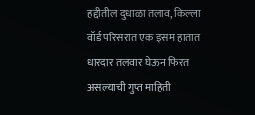हद्दीतील दुधाळा तलाव, किल्ला वॉर्ड परिसरात एक इसम हातात धारदार तलवार घेऊन फिरत असल्याची गुप्त माहिती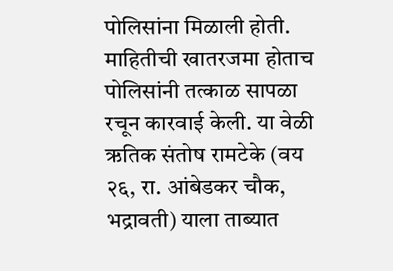पोलिसांना मिळाली होती. माहितीची खातरजमा होताच पोलिसांनी तत्काळ सापळा रचून कारवाई केली. या वेळी ऋतिक संतोष रामटेके (वय २६, रा. आंबेडकर चौक, भद्रावती) याला ताब्यात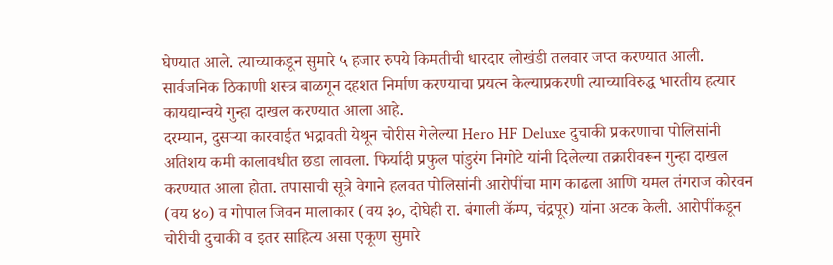घेण्यात आले. त्याच्याकडून सुमारे ५ हजार रुपये किमतीची धारदार लोखंडी तलवार जप्त करण्यात आली. सार्वजनिक ठिकाणी शस्त्र बाळगून दहशत निर्माण करण्याचा प्रयत्न केल्याप्रकरणी त्याच्याविरुद्ध भारतीय हत्यार कायद्यान्वये गुन्हा दाखल करण्यात आला आहे.
दरम्यान, दुसऱ्या कारवाईत भद्रावती येथून चोरीस गेलेल्या Hero HF Deluxe दुचाकी प्रकरणाचा पोलिसांनी अतिशय कमी कालावधीत छडा लावला. फिर्यादी प्रफुल पांडुरंग निगोटे यांनी दिलेल्या तक्रारीवरून गुन्हा दाखल करण्यात आला होता. तपासाची सूत्रे वेगाने हलवत पोलिसांनी आरोपींचा माग काढला आणि यमल तंगराज कोरवन (वय ४०) व गोपाल जिवन मालाकार (वय ३०, दोघेही रा. बंगाली कॅम्प, चंद्रपूर) यांना अटक केली. आरोपींकडून चोरीची दुचाकी व इतर साहित्य असा एकूण सुमारे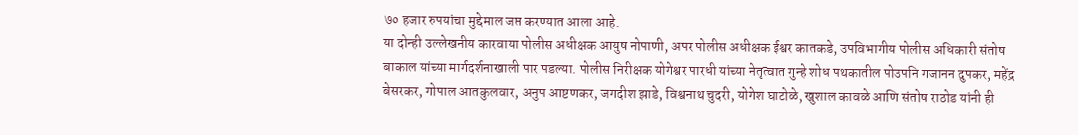७० हजार रुपयांचा मुद्देमाल जप्त करण्यात आला आहे.
या दोन्ही उल्लेखनीय कारवाया पोलीस अधीक्षक आयुष नोपाणी, अपर पोलीस अधीक्षक ईश्वर कातकडे, उपविभागीय पोलीस अधिकारी संतोष बाकाल यांच्या मार्गदर्शनाखाली पार पडल्या. पोलीस निरीक्षक योगेश्वर पारधी यांच्या नेतृत्वात गुन्हे शोध पथकातील पोउपनि गजानन दुपकर, महेंद्र बेसरकर, गोपाल आतकुलवार, अनुप आष्टणकर, जगदीश झाडे, विश्वनाथ चुदरी, योगेश घाटोळे, खुशाल कावळे आणि संतोष राठोड यांनी ही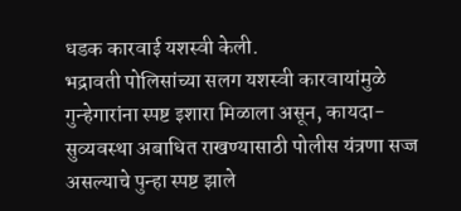धडक कारवाई यशस्वी केली.
भद्रावती पोलिसांच्या सलग यशस्वी कारवायांमुळे गुन्हेगारांना स्पष्ट इशारा मिळाला असून, कायदा-सुव्यवस्था अबाधित राखण्यासाठी पोलीस यंत्रणा सज्ज असल्याचे पुन्हा स्पष्ट झाले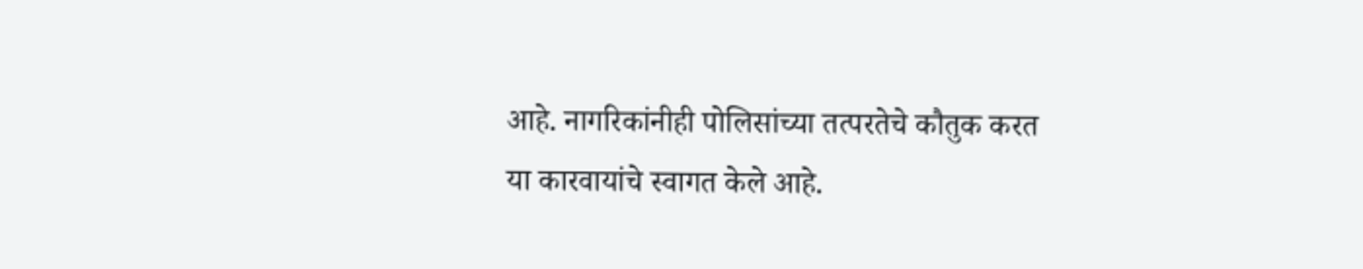आहे. नागरिकांनीही पोलिसांच्या तत्परतेचे कौतुक करत या कारवायांचे स्वागत केले आहे.